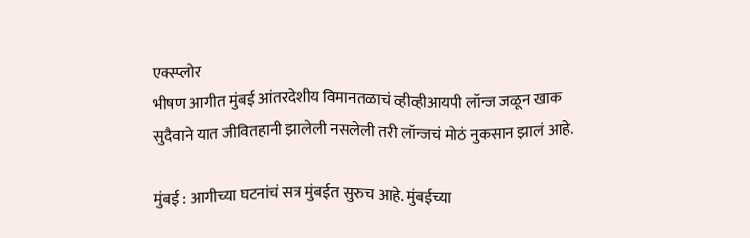एक्स्प्लोर
भीषण आगीत मुंबई आंतरदेशीय विमानतळाचं व्हीव्हीआयपी लॉन्ज जळून खाक
सुदैवाने यात जीवितहानी झालेली नसलेली तरी लॉन्जचं मोठं नुकसान झालं आहे.

मुंबई : आगीच्या घटनांचं सत्र मुंबईत सुरुच आहे. मुंबईच्या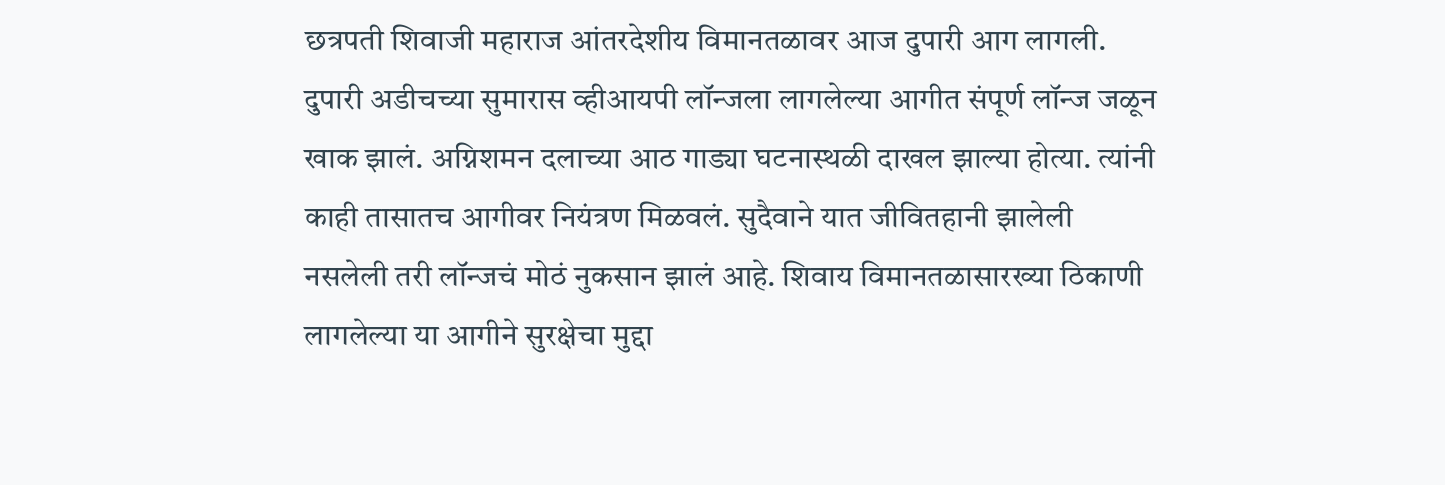छत्रपती शिवाजी महाराज आंतरदेशीय विमानतळावर आज दुपारी आग लागली. दुपारी अडीचच्या सुमारास व्हीआयपी लॉन्जला लागलेल्या आगीत संपूर्ण लॉन्ज जळून खाक झालं. अग्निशमन दलाच्या आठ गाड्या घटनास्थळी दाखल झाल्या होत्या. त्यांनी काही तासातच आगीवर नियंत्रण मिळवलं. सुदैवाने यात जीवितहानी झालेली नसलेली तरी लॉन्जचं मोठं नुकसान झालं आहे. शिवाय विमानतळासारख्या ठिकाणी लागलेल्या या आगीने सुरक्षेचा मुद्दा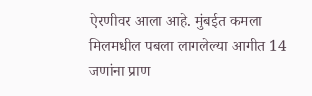ऐरणीवर आला आहे. मुंबईत कमला मिलमधील पबला लागलेल्या आगीत 14 जणांना प्राण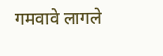गमवावे लागले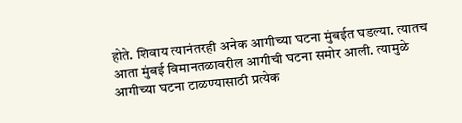होते. शिवाय त्यानंतरही अनेक आगीच्या घटना मुंबईत घडल्या. त्यातच आता मुंबई विमानतळावरील आगीची घटना समोर आली. त्यामुळे आगीच्या घटना टाळण्यासाठी प्रत्येक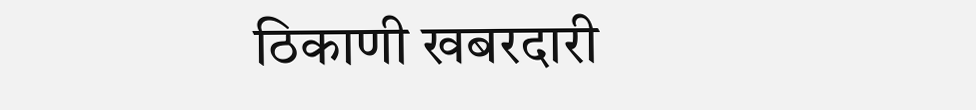ठिकाणी खबरदारी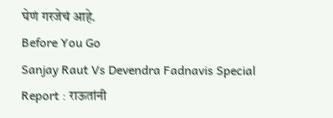घेणं गरजेचं आहे.
Before You Go
Sanjay Raut Vs Devendra Fadnavis Special Report : राऊतांनी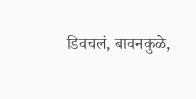डिवचलं, बावनकुळे,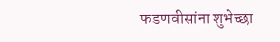फडणवीसांना शुभेच्छा